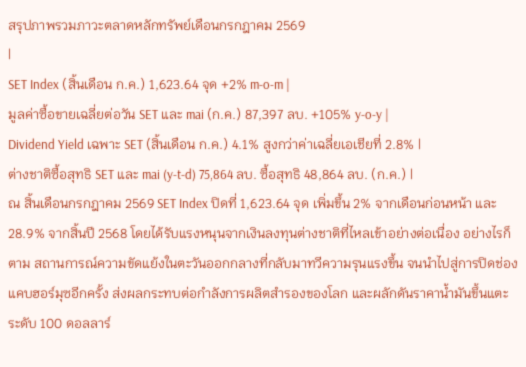สรุปภาพรวมภาวะตลาดหลักทรัพย์เดือนกรกฎาคม 2569
|
SET Index (สิ้นเดือน ก.ค.) 1,623.64 จุด +2% m-o-m |
มูลค่าซื้อขายเฉลี่ยต่อวัน SET และ mai (ก.ค.) 87,397 ลบ. +105% y-o-y |
Dividend Yield เฉพาะ SET (สิ้นเดือน ก.ค.) 4.1% สูงกว่าค่าเฉลี่ยเอเชียที่ 2.8% |
ต่างชาติซื้อสุทธิ SET และ mai (y-t-d) 75,864 ลบ. ซื้อสุทธิ 48,864 ลบ. (ก.ค.) |
ณ สิ้นเดือนกรกฎาคม 2569 SET Index ปิดที่ 1,623.64 จุด เพิ่มขึ้น 2% จากเดือนก่อนหน้า และ 28.9% จากสิ้นปี 2568 โดยได้รับแรงหนุนจากเงินลงทุนต่างชาติที่ไหลเข้าอย่างต่อเนื่อง อย่างไรก็ตาม สถานการณ์ความขัดแย้งในตะวันออกกลางที่กลับมาทวีความรุนแรงขึ้น จนนำไปสู่การปิดช่องแคบฮอร์มุซอีกครั้ง ส่งผลกระทบต่อกำลังการผลิตสำรองของโลก และผลักดันราคาน้ำมันขึ้นแตะระดับ 100 ดอลลาร์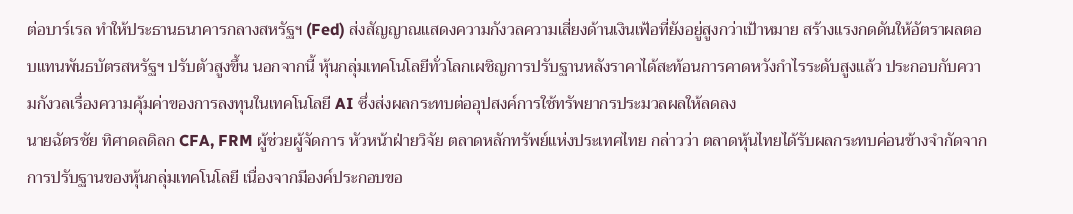ต่อบาร์เรล ทำให้ประธานธนาคารกลางสหรัฐฯ (Fed) ส่งสัญญาณแสดงความกังวลความเสี่ยงด้านเงินเฟ้อที่ยังอยู่สูงกว่าเป้าหมาย สร้างแรงกดดันให้อัตราผลตอบแทนพันธบัตรสหรัฐฯ ปรับตัวสูงขึ้น นอกจากนี้ หุ้นกลุ่มเทคโนโลยีทั่วโลกเผชิญการปรับฐานหลังราคาได้สะท้อนการคาดหวังกำไรระดับสูงแล้ว ประกอบกับความกังวลเรื่องความคุ้มค่าของการลงทุนในเทคโนโลยี AI ซึ่งส่งผลกระทบต่ออุปสงค์การใช้ทรัพยากรประมวลผลให้ลดลง
นายฉัตรชัย ทิศาดลดิลก CFA, FRM ผู้ช่วยผู้จัดการ หัวหน้าฝ่ายวิจัย ตลาดหลักทรัพย์แห่งประเทศไทย กล่าวว่า ตลาดหุ้นไทยได้รับผลกระทบค่อนข้างจำกัดจากการปรับฐานของหุ้นกลุ่มเทคโนโลยี เนื่องจากมีองค์ประกอบขอ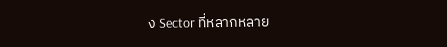ง Sector ที่หลากหลาย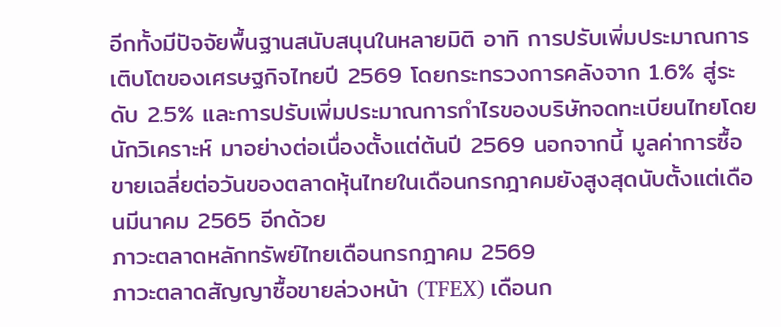อีกทั้งมีปัจจัยพื้นฐานสนับสนุนในหลายมิติ อาทิ การปรับเพิ่มประมาณการเติบโตของเศรษฐกิจไทยปี 2569 โดยกระทรวงการคลังจาก 1.6% สู่ระดับ 2.5% และการปรับเพิ่มประมาณการกำไรของบริษัทจดทะเบียนไทยโดยนักวิเคราะห์ มาอย่างต่อเนื่องตั้งแต่ต้นปี 2569 นอกจากนี้ มูลค่าการซื้อขายเฉลี่ยต่อวันของตลาดหุ้นไทยในเดือนกรกฎาคมยังสูงสุดนับตั้งแต่เดือนมีนาคม 2565 อีกด้วย
ภาวะตลาดหลักทรัพย์ไทยเดือนกรกฎาคม 2569
ภาวะตลาดสัญญาซื้อขายล่วงหน้า (TFEX) เดือนก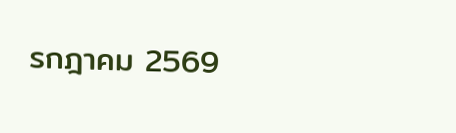รกฎาคม 2569